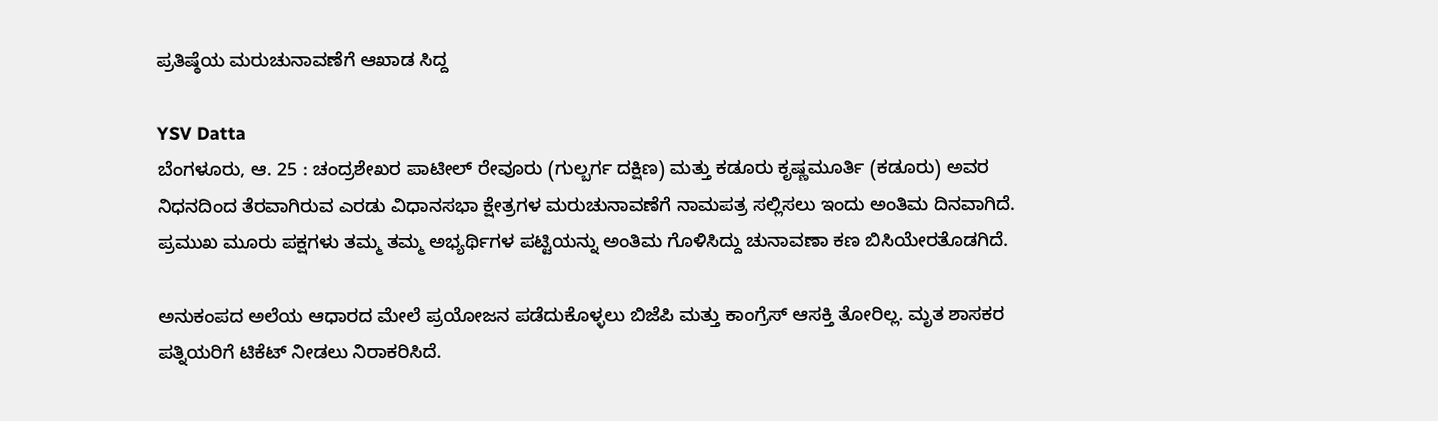ಪ್ರತಿಷ್ಠೆಯ ಮರುಚುನಾವಣೆಗೆ ಆಖಾಡ ಸಿದ್ದ

YSV Datta
ಬೆಂಗಳೂರು, ಆ. 25 : ಚಂದ್ರಶೇಖರ ಪಾಟೀಲ್ ರೇವೂರು (ಗುಲ್ಬರ್ಗ ದಕ್ಷಿಣ) ಮತ್ತು ಕಡೂರು ಕೃಷ್ಣಮೂರ್ತಿ (ಕಡೂರು) ಅವರ ನಿಧನದಿಂದ ತೆರವಾಗಿರುವ ಎರಡು ವಿಧಾನಸಭಾ ಕ್ಷೇತ್ರಗಳ ಮರುಚುನಾವಣೆಗೆ ನಾಮಪತ್ರ ಸಲ್ಲಿಸಲು ಇಂದು ಅಂತಿಮ ದಿನವಾಗಿದೆ. ಪ್ರಮುಖ ಮೂರು ಪಕ್ಷಗಳು ತಮ್ಮ ತಮ್ಮ ಅಭ್ಯರ್ಥಿಗಳ ಪಟ್ಟಿಯನ್ನು ಅಂತಿಮ ಗೊಳಿಸಿದ್ದು ಚುನಾವಣಾ ಕಣ ಬಿಸಿಯೇರತೊಡಗಿದೆ.

ಅನುಕಂಪದ ಅಲೆಯ ಆಧಾರದ ಮೇಲೆ ಪ್ರಯೋಜನ ಪಡೆದುಕೊಳ್ಳಲು ಬಿಜೆಪಿ ಮತ್ತು ಕಾಂಗ್ರೆಸ್ ಆಸಕ್ತಿ ತೋರಿಲ್ಲ. ಮೃತ ಶಾಸಕರ ಪತ್ನಿಯರಿಗೆ ಟಿಕೆಟ್ ನೀಡಲು ನಿರಾಕರಿಸಿದೆ.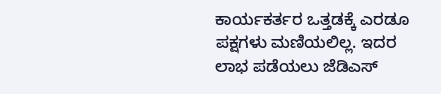ಕಾರ್ಯಕರ್ತರ ಒತ್ತಡಕ್ಕೆ ಎರಡೂ ಪಕ್ಷಗಳು ಮಣಿಯಲಿಲ್ಲ. ಇದರ ಲಾಭ ಪಡೆಯಲು ಜೆಡಿಎಸ್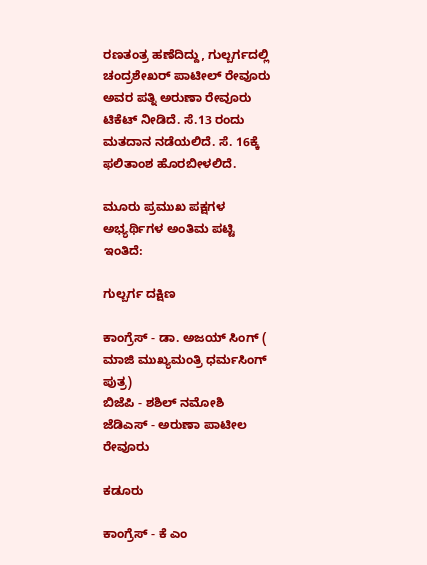ರಣತಂತ್ರ ಹಣೆದಿದ್ದು, ಗುಲ್ಬರ್ಗದಲ್ಲಿ ಚಂದ್ರಶೇಖರ್ ಪಾಟೀಲ್ ರೇವೂರು ಅವರ ಪತ್ನಿ ಅರುಣಾ ರೇವೂರು ಟಿಕೆಟ್ ನೀಡಿದೆ. ಸೆ.13 ರಂದು ಮತದಾನ ನಡೆಯಲಿದೆ. ಸೆ. 16ಕ್ಕೆ ಫಲಿತಾಂಶ ಹೊರಬೀಳಲಿದೆ.

ಮೂರು ಪ್ರಮುಖ ಪಕ್ಷಗಳ ಅಭ್ಯರ್ಥಿಗಳ ಅಂತಿಮ ಪಟ್ಟಿ ಇಂತಿದೆ:

ಗುಲ್ಬರ್ಗ ದಕ್ಷಿಣ

ಕಾಂಗ್ರೆಸ್ - ಡಾ. ಅಜಯ್ ಸಿಂಗ್ ( ಮಾಜಿ ಮುಖ್ಯಮಂತ್ರಿ ಧರ್ಮಸಿಂಗ್ ಪುತ್ರ)
ಬಿಜೆಪಿ - ಶಶಿಲ್ ನಮೋಶಿ
ಜೆಡಿಎಸ್ - ಅರುಣಾ ಪಾಟೀಲ ರೇವೂರು

ಕಡೂರು

ಕಾಂಗ್ರೆಸ್ - ಕೆ ಎಂ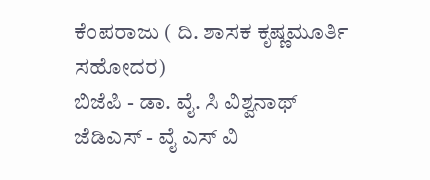ಕೆಂಪರಾಜು ( ದಿ. ಶಾಸಕ ಕೃಷ್ಣಮೂರ್ತಿ ಸಹೋದರ)
ಬಿಜೆಪಿ - ಡಾ. ವೈ. ಸಿ ವಿಶ್ವನಾಥ್
ಜೆಡಿಎಸ್ - ವೈ ಎಸ್ ವಿ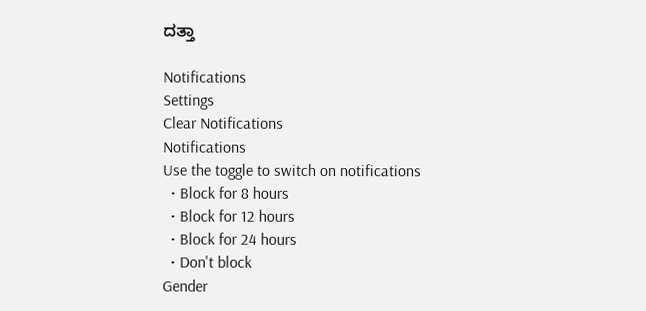ದತ್ತಾ

Notifications
Settings
Clear Notifications
Notifications
Use the toggle to switch on notifications
  • Block for 8 hours
  • Block for 12 hours
  • Block for 24 hours
  • Don't block
Gender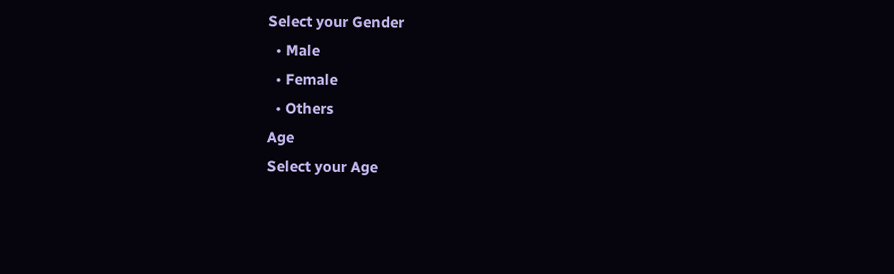Select your Gender
  • Male
  • Female
  • Others
Age
Select your Age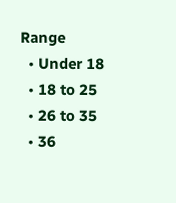Range
  • Under 18
  • 18 to 25
  • 26 to 35
  • 36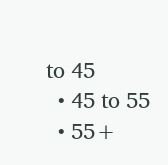to 45
  • 45 to 55
  • 55+